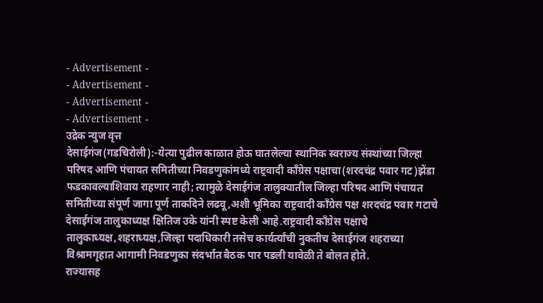- Advertisement -
- Advertisement -
- Advertisement -
- Advertisement -
उद्रेक न्युज वृत्त
देसाईगंज(गडचिरोली):-येत्या पुढील काळात होऊ घातलेल्या स्थानिक स्वराज्य संस्थांच्या जिल्हा परिषद आणि पंचायत समितीच्या निवडणुकांमध्ये राष्ट्रवादी काँग्रेस पक्षाचा(शरदचंद्र पवार गट)झेंडा फडकावल्याशिवाय राहणार नाही; त्यामुळे देसाईगंज तालुक्यातील जिल्हा परिषद आणि पंचायत समितीच्या संपूर्ण जागा पूर्ण ताकदिने लढवू,अशी भूमिका राष्ट्रवादी काँग्रेस पक्ष शरदचंद्र पवार गटाचे देसाईगंज तालुकाध्यक्ष क्षितिज उके यांनी स्पष्ट केली आहे.राष्ट्रवादी काँग्रेस पक्षाचे तालुकाध्यक्ष,शहराध्यक्ष,जिल्हा पदाधिकारी तसेच कार्यर्त्यांची नुकतीच देसाईगंज शहराच्या विश्रामगृहात आगामी निवडणुका संदर्भात बैठक पार पडली यावेळी ते बोलत होते.
राज्यासह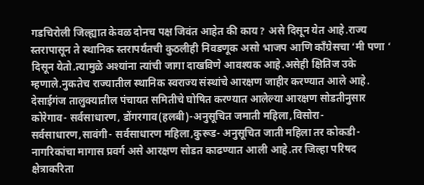गडचिरोली जिल्ह्यात केवळ दोनच पक्ष जिवंत आहेत की काय? असे दिसून येत आहे.राज्य स्तरापासून ते स्थानिक स्तरापर्यंतची कुठलीही निवडणूक असो भाजप आणि काँग्रेसचा ‘मी पणा ‘ दिसून येतो.त्यामुळे अश्यांना त्यांची जागा दाखविणे आवश्यक आहे.असेही क्षितिज उके म्हणाले.नुकतेच राज्यातील स्थानिक स्वराज्य संस्थांचे आरक्षण जाहीर करण्यात आले आहे. देसाईगंज तालुक्यातील पंचायत समितीचे घोषित करण्यात आलेल्या आरक्षण सोडतीनुसार कोरेगाव- सर्वसाधारण, डोंगरगाव(हलबी)-अनुसूचित जमाती महिला,विसोरा-सर्वसाधारण,सावंगी- सर्वसाधारण महिला,कुरूड- अनुसूचित जाती महिला तर कोकडी- नागरिकांचा मागास प्रवर्ग असे आरक्षण सोडत काढण्यात आली आहे.तर जिल्हा परिषद क्षेत्राकरिता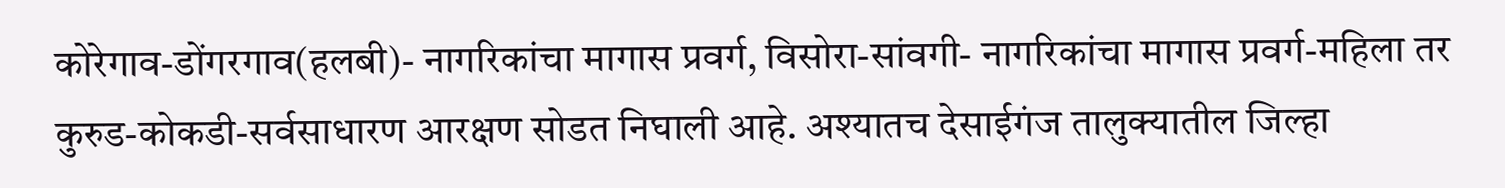कोरेगाव-डोंगरगाव(हलबी)- नागरिकांचा मागास प्रवर्ग, विसोरा-सांवगी- नागरिकांचा मागास प्रवर्ग-महिला तर कुरुड-कोकडी-सर्वसाधारण आरक्षण सोडत निघाली आहे. अश्यातच देसाईगंज तालुक्यातील जिल्हा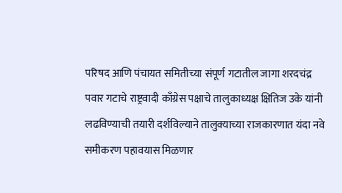परिषद आणि पंचायत समितीच्या संपूर्ण गटातील जागा शरदचंद्र पवार गटाचे राष्ट्रवादी काँग्रेस पक्षाचे तालुकाध्यक्ष क्षितिज उके यांनी लढविण्याची तयारी दर्शविल्याने तालुक्याच्या राजकारणात यंदा नवे समीकरण पहावयास मिळणार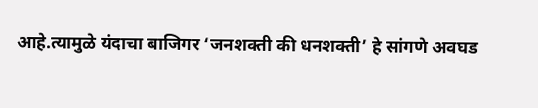आहे.त्यामुळे यंदाचा बाजिगर ‘जनशक्ती की धनशक्ती’ हे सांगणे अवघड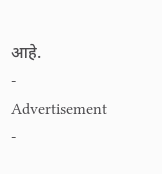आहे.
- Advertisement -